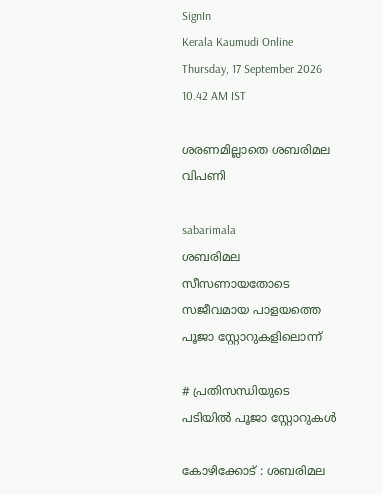SignIn
Kerala Kaumudi Online
Thursday, 17 September 2026 10.42 AM IST

ശരണമില്ലാതെ ശബരിമല വിപണി

sabarimala
ശബരിമല സീസണായതോടെ സജീവമായ പാളയത്തെ പൂജാ സ്റ്റോറുകളിലൊന്ന്

# പ്രതിസന്ധിയുടെ പടിയിൽ പൂജാ സ്റ്റോറുകൾ

കോഴിക്കോട് : ശബരിമല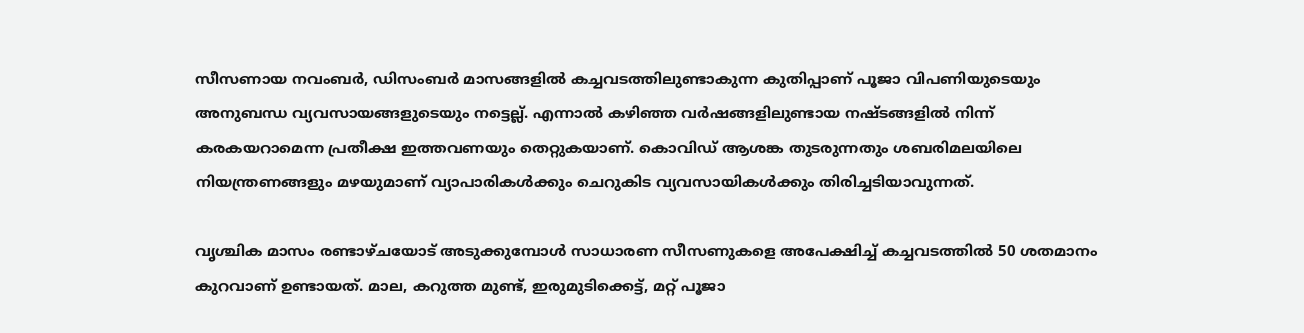സീസണായ നവംബർ, ഡിസംബർ മാസങ്ങളിൽ കച്ചവടത്തിലുണ്ടാകുന്ന കുതിപ്പാണ് പൂജാ വിപണിയുടെയും അനുബന്ധ വ്യവസായങ്ങളുടെയും നട്ടെല്ല്. എന്നാൽ കഴിഞ്ഞ വർഷങ്ങളിലുണ്ടായ നഷ്ടങ്ങളിൽ നിന്ന് കരകയറാമെന്ന പ്രതീക്ഷ ഇത്തവണയും തെറ്റുകയാണ്. കൊവിഡ് ആശങ്ക തുടരുന്നതും ശബരിമലയിലെ നിയന്ത്രണങ്ങളും മഴയുമാണ് വ്യാപാരികൾക്കും ചെറുകിട വ്യവസായികൾക്കും തിരിച്ചടിയാവുന്നത്.

വൃശ്ചിക മാസം രണ്ടാഴ്ചയോട് അടുക്കുമ്പോൾ സാധാരണ സീസണുകളെ അപേക്ഷിച്ച് കച്ചവടത്തിൽ 50 ശതമാനം കുറവാണ് ഉണ്ടായത്. മാല, കറുത്ത മുണ്ട്, ഇരുമുടിക്കെട്ട്, മറ്റ് പൂജാ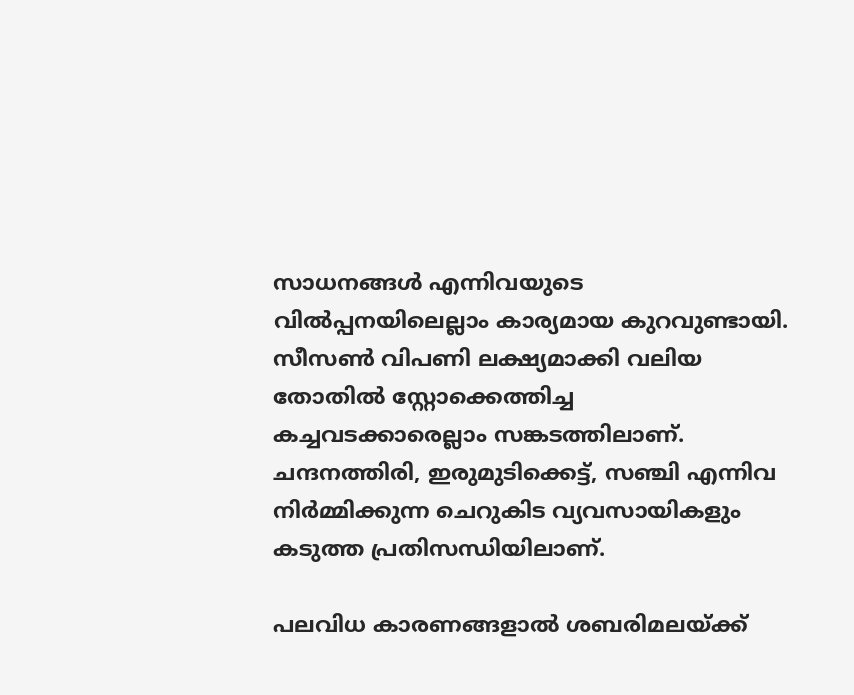സാധനങ്ങൾ എന്നിവയുടെ വിൽപ്പനയിലെല്ലാം കാര്യമായ കുറവുണ്ടായി. സീസൺ വിപണി ലക്ഷ്യമാക്കി വലിയ തോതിൽ സ്റ്റോക്കെത്തിച്ച കച്ചവടക്കാരെല്ലാം സങ്കടത്തിലാണ്. ചന്ദനത്തിരി, ഇരുമുടിക്കെട്ട്, സഞ്ചി എന്നിവ നിർമ്മിക്കുന്ന ചെറുകിട വ്യവസായികളും കടുത്ത പ്രതിസന്ധിയിലാണ്.

പലവിധ കാരണങ്ങളാൽ ശബരിമലയ്ക്ക്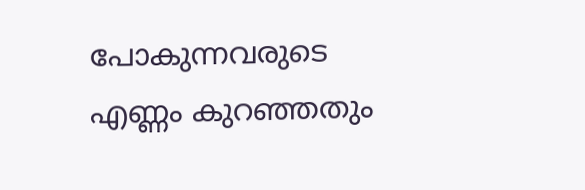പോകുന്നവരുടെ എണ്ണം കുറഞ്ഞതും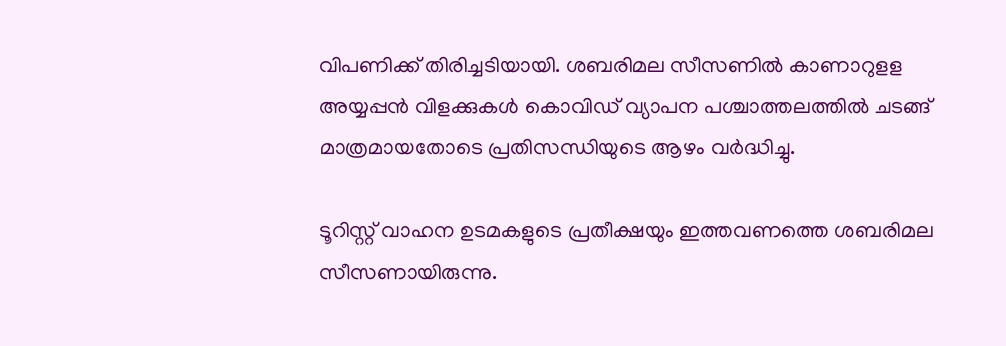വിപണിക്ക് തിരിച്ചടിയായി. ശബരിമല സീസണിൽ കാണാറുളള അയ്യപ്പൻ വിളക്കുകൾ കൊവിഡ് വ്യാപന പശ്ചാത്തലത്തിൽ ചടങ്ങ് മാത്രമായതോടെ പ്രതിസന്ധിയുടെ ആഴം വർദ്ധിച്ചു.

ടൂറിസ്റ്റ് വാഹന ഉടമകളുടെ പ്രതീക്ഷയും ഇത്തവണത്തെ ശബരിമല സീസണായിരുന്നു.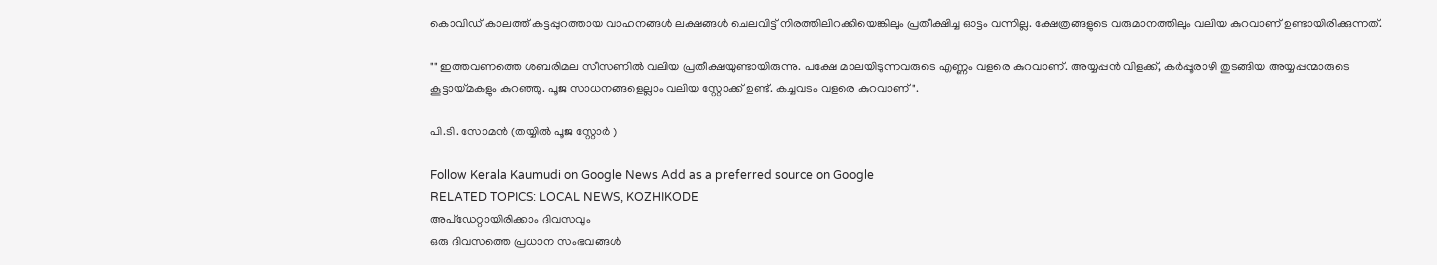കൊവിഡ് കാലത്ത് കട്ടപ്പുറത്തായ വാഹനങ്ങൾ ലക്ഷങ്ങൾ ചെലവിട്ട് നിരത്തിലിറക്കിയെങ്കിലും പ്രതീക്ഷിച്ച ഓട്ടം വന്നില്ല. ക്ഷേത്രങ്ങളുടെ വരുമാനത്തിലും വലിയ കുറവാണ് ഉണ്ടായിരിക്കുന്നത്.

"" ഇത്തവണത്തെ ശബരിമല സീസണിൽ വലിയ പ്രതീക്ഷയുണ്ടായിരുന്നു. പക്ഷേ മാലയിടുന്നവരുടെ എണ്ണം വളരെ കുറവാണ്. അയ്യപ്പൻ വിളക്ക്, കർപ്പൂരാഴി തുടങ്ങിയ അയ്യപ്പന്മാരുടെ കൂട്ടായ്മകളും കുറഞ്ഞു. പൂജ സാധനങ്ങളെല്ലാം വലിയ സ്റ്റോക്ക് ഉണ്ട്. കച്ചവടം വളരെ കുറവാണ് ".

പി.ടി. സോമൻ (തയ്യിൽ പൂജ സ്റ്റോർ )

Follow Kerala Kaumudi on Google News Add as a preferred source on Google
RELATED TOPICS: LOCAL NEWS, KOZHIKODE
അപ്ഡേറ്റായിരിക്കാം ദിവസവും
ഒരു ദിവസത്തെ പ്രധാന സംഭവങ്ങൾ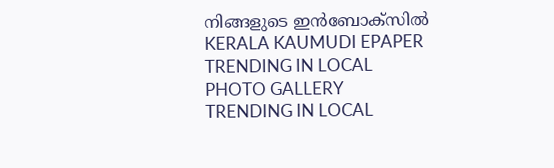നിങ്ങളുടെ ഇൻബോക്സിൽ
KERALA KAUMUDI EPAPER
TRENDING IN LOCAL
PHOTO GALLERY
TRENDING IN LOCAL